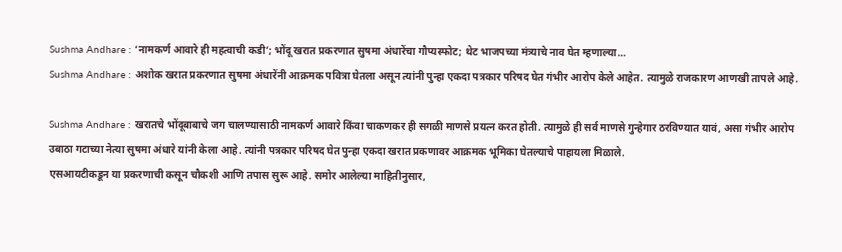Sushma Andhare : ‘नामकर्ण आवारे ही महत्वाची कडी’; भोंदू खरात प्रकरणात सुषमा अंधारेंचा गौप्यस्फोट; थेट भाजपच्या मंत्र्याचे नाव घेत म्हणाल्या…
Sushma Andhare : अशोक खरात प्रकरणात सुषमा अंधारेंनी आक्रमक पवित्रा घेतला असून त्यांनी पुन्हा एकदा पत्रकार परिषद घेत गंभीर आरोप केले आहेत. त्यामुळे राजकारण आणखी तापले आहे.

Sushma Andhare : खरातचे भोंदूबाबाचे जग चालण्यासाठी नामकर्ण आवारे किंवा चाकणकर ही सगळी माणसे प्रयत्न करत होती. त्यामुळे ही सर्व माणसे गुन्हेगार ठरविण्यात यावं, असा गंभीर आरोप उबाठा गटाच्या नेत्या सुषमा अंधारे यांनी केला आहे. त्यांनी पत्रकार परिषद घेत पुन्हा एकदा खरात प्रकणावर आक्रमक भूमिका घेतल्याचे पाहायला मिळाले.
एसआयटीकडून या प्रकरणाची कसून चौकशी आणि तपास सुरू आहे. समोर आलेल्या माहितीनुसार,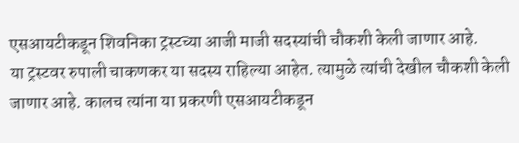एसआयटीकडून शिवनिका ट्रस्टच्या आजी माजी सदस्यांची चौकशी केली जाणार आहे.
या ट्रस्टवर रुपाली चाकणकर या सदस्य राहिल्या आहेत. त्यामुळे त्यांची देखील चौकशी केली जाणार आहे. कालच त्यांना या प्रकरणी एसआयटीकडून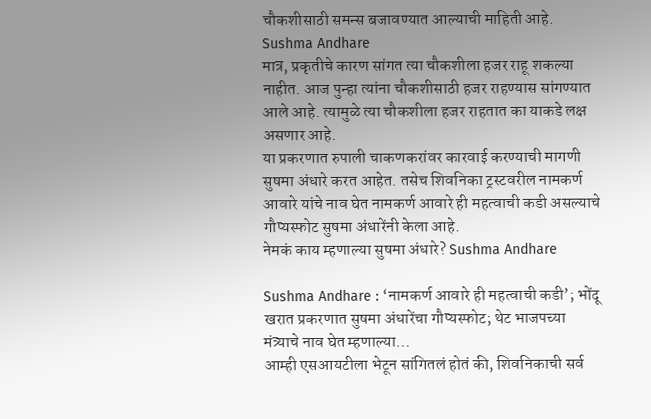चौकशीसाठी समन्स बजावण्यात आल्याची माहिती आहे. Sushma Andhare
मात्र, प्रकृतीचे कारण सांगत त्या चौकशीला हजर राहू शकल्या नाहीत. आज पुन्हा त्यांना चौकशीसाठी हजर राहण्यास सांगण्यात आले आहे. त्यामुळे त्या चौकशीला हजर राहतात का याकडे लक्ष असणार आहे.
या प्रकरणात रुपाली चाकणकरांवर कारवाई करण्याची मागणी सुषमा अंधारे करत आहेत. तसेच शिवनिका ट्रस्टवरील नामकर्ण आवारे यांचे नाव घेत नामकर्ण आवारे ही महत्वाची कडी असल्याचे गौप्यस्फोट सुषमा अंधारेंनी केला आहे.
नेमकं काय म्हणाल्या सुषमा अंधारे? Sushma Andhare

Sushma Andhare : ‘नामकर्ण आवारे ही महत्वाची कडी’; भोंदू खरात प्रकरणात सुषमा अंधारेंचा गौप्यस्फोट; थेट भाजपच्या मंत्र्याचे नाव घेत म्हणाल्या…
आम्ही एसआयटीला भेटून सांगितलं होतं की, शिवनिकाची सर्व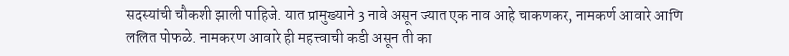सदस्यांची चौकशी झाली पाहिजे. यात प्रामुख्याने 3 नावे असून ज्यात एक नाव आहे चाकणकर, नामकर्ण आवारे आणि ललित पोफळे. नामकरण आवारे ही महत्त्वाची कडी असून ती का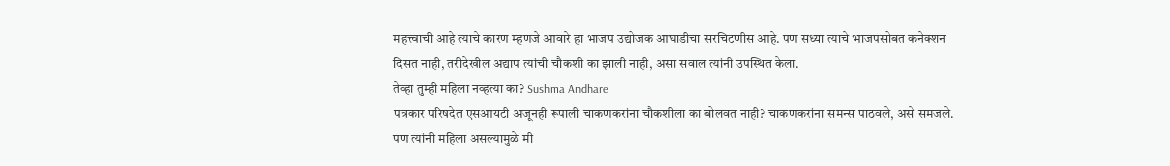महत्त्वाची आहे त्याचे कारण म्हणजे आवारे हा भाजप उद्योजक आघाडीचा सरचिटणीस आहे. पण सध्या त्याचे भाजपसोबत कनेक्शन दिसत नाही, तरीदेखील अद्याप त्यांची चौकशी का झाली नाही, असा सवाल त्यांनी उपस्थित केला.
तेव्हा तुम्ही महिला नव्हत्या का? Sushma Andhare
पत्रकार परिषदेत एसआयटी अजूनही रूपाली चाकणकरांना चौकशीला का बोलवत नाही? चाकणकरांना समन्स पाठवले, असे समजले. पण त्यांनी महिला असल्यामुळे मी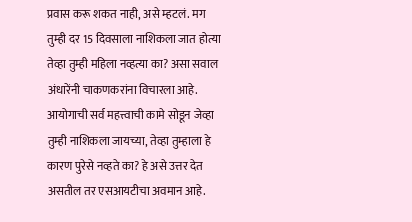प्रवास करू शकत नाही, असे म्हटलं. मग तुम्ही दर 15 दिवसाला नाशिकला जात होत्या तेव्हा तुम्ही महिला नव्हत्या का? असा सवाल अंधारेंनी चाकणकरांना विचारला आहे.
आयोगाची सर्व महत्त्वाची कामे सोडून जेव्हा तुम्ही नाशिकला जायच्या, तेव्हा तुम्हाला हे कारण पुरेसे नव्हते का? हे असे उत्तर देत असतील तर एसआयटीचा अवमान आहे.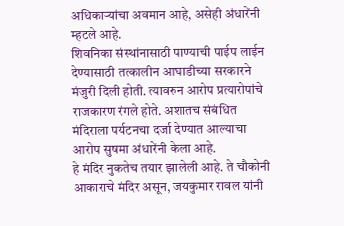अधिकाऱ्यांचा अवमान आहे, असेही अंधारेंनी म्हटले आहे.
शिवनिका संस्थांनासाठी पाण्याची पाईप लाईन देण्यासाठी तत्कालीन आघाडीच्या सरकारने मंजुरी दिली होती. त्यावरुन आरोप प्रत्यारोपांचे राजकारण रंगले होते. अशातच संबंधित मंदिराला पर्यटनचा दर्जा देण्यात आल्याचा आरोप सुषमा अंधारेंनी केला आहे.
हे मंदिर नुकतेच तयार झालेली आहे. ते चौकोनी आकाराचे मंदिर असून, जयकुमार रावल यांनी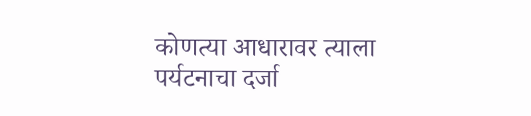कोणत्या आधारावर त्याला पर्यटनाचा दर्जा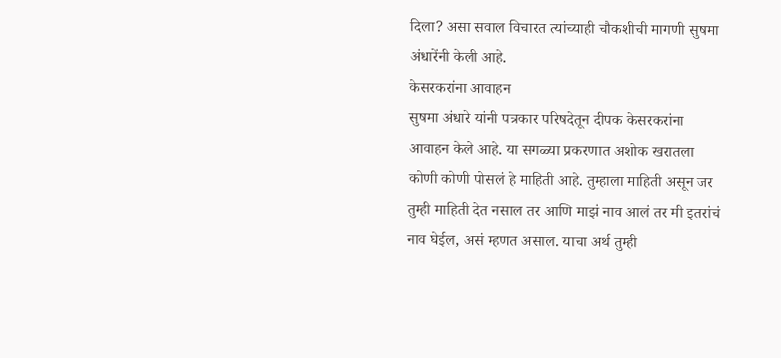दिला? असा सवाल विचारत त्यांच्याही चौकशीची मागणी सुषमा अंधारेंनी केली आहे.
केसरकरांना आवाहन
सुषमा अंधारे यांनी पत्रकार परिषदेतून दीपक केसरकरांना आवाहन केले आहे. या सगळ्या प्रकरणात अशोक खरातला कोणी कोणी पोसलं हे माहिती आहे. तुम्हाला माहिती असून जर तुम्ही माहिती देत नसाल तर आणि माझं नाव आलं तर मी इतरांचं नाव घेईल, असं म्हणत असाल. याचा अर्थ तुम्ही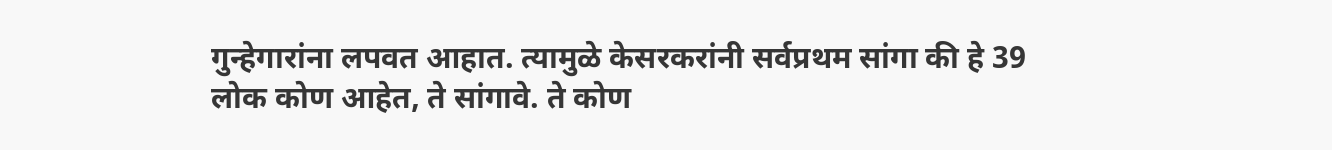गुन्हेगारांना लपवत आहात. त्यामुळे केसरकरांनी सर्वप्रथम सांगा की हे 39 लोक कोण आहेत, ते सांगावे. ते कोण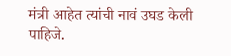मंत्री आहेत त्यांची नावं उघड केली पाहिजे.